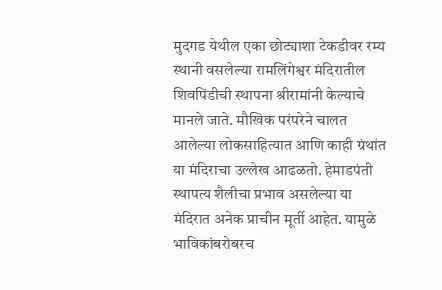मुदगड येथील एका छोट्याशा टेकडीवर रम्य स्थानी वसलेल्या रामलिंगेश्वर मंदिरातील शिवपिंडीची स्थापना श्रीरामांनी केल्याचे मानले जाते. मौखिक परंपरेने चालत आलेल्या लोकसाहित्यात आणि काही ग्रंथांत या मंदिराचा उल्लेख आढळतो. हेमाडपंती स्थापत्य शैलीचा प्रभाव असलेल्या या मंदिरात अनेक प्राचीन मूर्ती आहेत. यामुळे भाविकांबरोबरच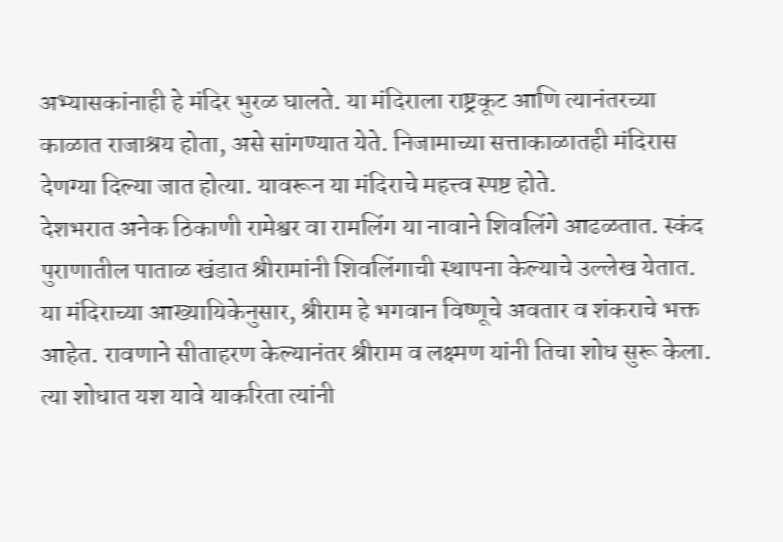अभ्यासकांनाही हे मंदिर भुरळ घालते. या मंदिराला राष्ट्रकूट आणि त्यानंतरच्या काळात राजाश्रय होता, असे सांगण्यात येते. निजामाच्या सत्ताकाळातही मंदिरास देणग्या दिल्या जात होत्या. यावरून या मंदिराचे महत्त्व स्पष्ट होते.
देशभरात अनेक ठिकाणी रामेश्वर वा रामलिंग या नावाने शिवलिंगे आढळतात. स्कंद पुराणातील पाताळ खंडात श्रीरामांनी शिवलिंगाची स्थापना केल्याचे उल्लेख येतात. या मंदिराच्या आख्यायिकेनुसार, श्रीराम हे भगवान विष्णूचे अवतार व शंकराचे भक्त आहेत. रावणाने सीताहरण केल्यानंतर श्रीराम व लक्ष्मण यांनी तिचा शोध सुरू केला. त्या शोधात यश यावे याकरिता त्यांनी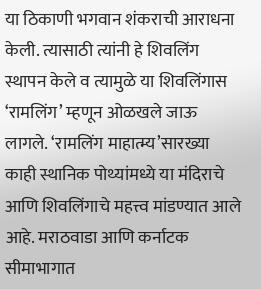या ठिकाणी भगवान शंकराची आराधना केली. त्यासाठी त्यांनी हे शिवलिंग स्थापन केले व त्यामुळे या शिवलिंगास ‘रामलिंग’ म्हणून ओळखले जाऊ लागले. ‘रामलिंग माहात्म्य’सारख्या काही स्थानिक पोथ्यांमध्ये या मंदिराचे आणि शिवलिंगाचे महत्त्व मांडण्यात आले आहे. मराठवाडा आणि कर्नाटक सीमाभागात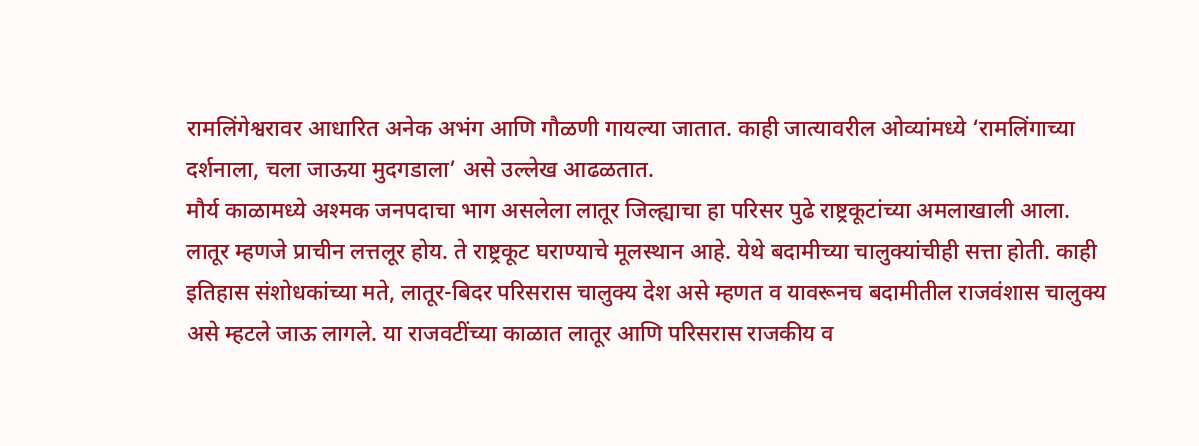रामलिंगेश्वरावर आधारित अनेक अभंग आणि गौळणी गायल्या जातात. काही जात्यावरील ओव्यांमध्ये ‘रामलिंगाच्या दर्शनाला, चला जाऊया मुदगडाला’ असे उल्लेख आढळतात.
मौर्य काळामध्ये अश्मक जनपदाचा भाग असलेला लातूर जिल्ह्याचा हा परिसर पुढे राष्ट्रकूटांच्या अमलाखाली आला. लातूर म्हणजे प्राचीन लत्तलूर होय. ते राष्ट्रकूट घराण्याचे मूलस्थान आहे. येथे बदामीच्या चालुक्यांचीही सत्ता होती. काही इतिहास संशोधकांच्या मते, लातूर-बिदर परिसरास चालुक्य देश असे म्हणत व यावरूनच बदामीतील राजवंशास चालुक्य असे म्हटले जाऊ लागले. या राजवटींच्या काळात लातूर आणि परिसरास राजकीय व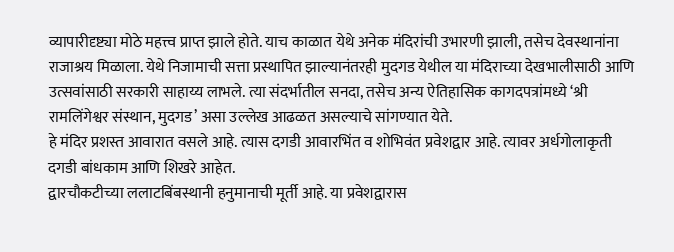व्यापारीदृष्ट्या मोठे महत्त्व प्राप्त झाले होते. याच काळात येथे अनेक मंदिरांची उभारणी झाली, तसेच देवस्थानांना राजाश्रय मिळाला. येथे निजामाची सत्ता प्रस्थापित झाल्यानंतरही मुदगड येथील या मंदिराच्या देखभालीसाठी आणि उत्सवांसाठी सरकारी साहाय्य लाभले. त्या संदर्भातील सनदा, तसेच अन्य ऐतिहासिक कागदपत्रांमध्ये ‘श्री रामलिंगेश्वर संस्थान, मुदगड’ असा उल्लेख आढळत असल्याचे सांगण्यात येते.
हे मंदिर प्रशस्त आवारात वसले आहे. त्यास दगडी आवारभिंत व शोभिवंत प्रवेशद्वार आहे. त्यावर अर्धगोलाकृती दगडी बांधकाम आणि शिखरे आहेत.
द्वारचौकटीच्या ललाटबिंबस्थानी हनुमानाची मूर्ती आहे. या प्रवेशद्वारास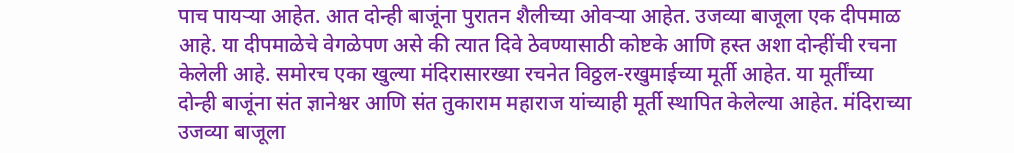पाच पायऱ्या आहेत. आत दोन्ही बाजूंना पुरातन शैलीच्या ओवऱ्या आहेत. उजव्या बाजूला एक दीपमाळ आहे. या दीपमाळेचे वेगळेपण असे की त्यात दिवे ठेवण्यासाठी कोष्टके आणि हस्त अशा दोन्हींची रचना केलेली आहे. समोरच एका खुल्या मंदिरासारख्या रचनेत विठ्ठल-रखुमाईच्या मूर्ती आहेत. या मूर्तींच्या दोन्ही बाजूंना संत ज्ञानेश्वर आणि संत तुकाराम महाराज यांच्याही मूर्ती स्थापित केलेल्या आहेत. मंदिराच्या उजव्या बाजूला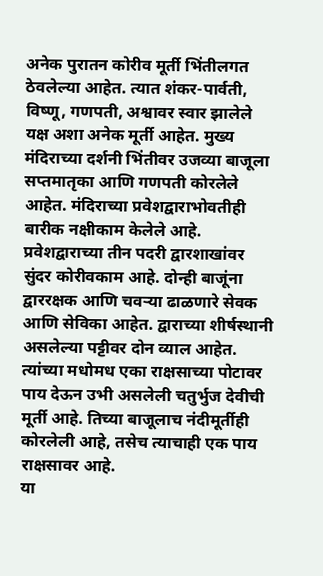अनेक पुरातन कोरीव मूर्ती भिंतीलगत ठेवलेल्या आहेत. त्यात शंकर-पार्वती, विष्णू, गणपती, अश्वावर स्वार झालेले यक्ष अशा अनेक मूर्ती आहेत. मुख्य मंदिराच्या दर्शनी भिंतीवर उजव्या बाजूला सप्तमातृका आणि गणपती कोरलेले आहेत. मंदिराच्या प्रवेशद्वाराभोवतीही बारीक नक्षीकाम केलेले आहे. प्रवेशद्वाराच्या तीन पदरी द्वारशाखांवर सुंदर कोरीवकाम आहे. दोन्ही बाजूंना द्वाररक्षक आणि चवऱ्या ढाळणारे सेवक आणि सेविका आहेत. द्वाराच्या शीर्षस्थानी असलेल्या पट्टीवर दोन व्याल आहेत. त्यांच्या मधोमध एका राक्षसाच्या पोटावर पाय देऊन उभी असलेली चतुर्भुज देवीची मूर्ती आहे. तिच्या बाजूलाच नंदीमूर्तीही कोरलेली आहे, तसेच त्याचाही एक पाय राक्षसावर आहे.
या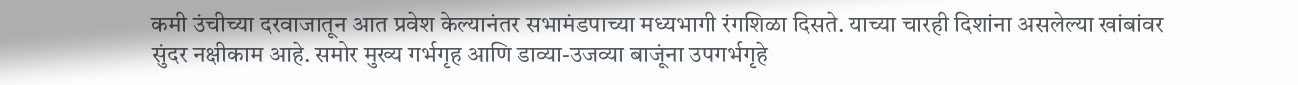कमी उंचीच्या दरवाजातून आत प्रवेश केल्यानंतर सभामंडपाच्या मध्यभागी रंगशिळा दिसते. याच्या चारही दिशांना असलेल्या खांबांवर सुंदर नक्षीकाम आहे. समोर मुख्य गर्भगृह आणि डाव्या-उजव्या बाजूंना उपगर्भगृहे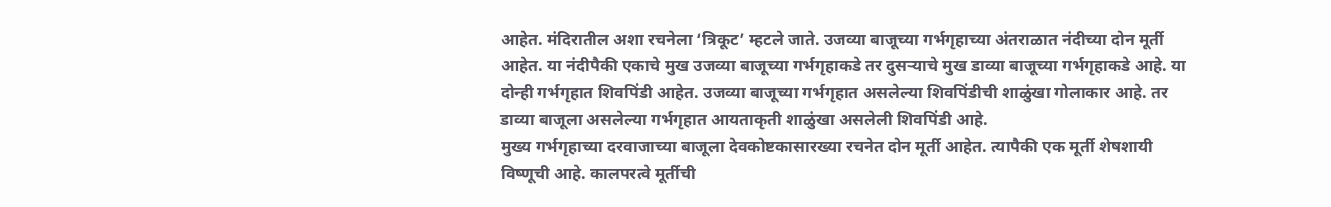आहेत. मंदिरातील अशा रचनेला ‘त्रिकूट’ म्हटले जाते. उजव्या बाजूच्या गर्भगृहाच्या अंतराळात नंदीच्या दोन मूर्ती आहेत. या नंदीपैकी एकाचे मुख उजव्या बाजूच्या गर्भगृहाकडे तर दुसऱ्याचे मुख डाव्या बाजूच्या गर्भगृहाकडे आहे. या दोन्ही गर्भगृहात शिवपिंडी आहेत. उजव्या बाजूच्या गर्भगृहात असलेल्या शिवपिंडीची शाळुंखा गोलाकार आहे. तर डाव्या बाजूला असलेल्या गर्भगृहात आयताकृती शाळुंखा असलेली शिवपिंडी आहे.
मुख्य गर्भगृहाच्या दरवाजाच्या बाजूला देवकोष्टकासारख्या रचनेत दोन मूर्ती आहेत. त्यापैकी एक मूर्ती शेषशायी विष्णूची आहे. कालपरत्वे मूर्तीची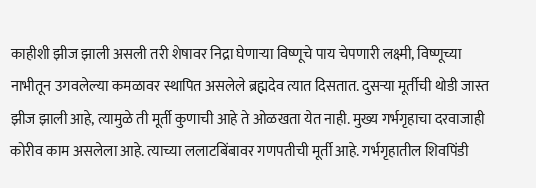काहीशी झीज झाली असली तरी शेषावर निद्रा घेणाऱ्या विष्णूचे पाय चेपणारी लक्ष्मी, विष्णूच्या नाभीतून उगवलेल्या कमळावर स्थापित असलेले ब्रह्मदेव त्यात दिसतात. दुसऱ्या मूर्तीची थोडी जास्त झीज झाली आहे, त्यामुळे ती मूर्ती कुणाची आहे ते ओळखता येत नाही. मुख्य गर्भगृहाचा दरवाजाही कोरीव काम असलेला आहे. त्याच्या ललाटबिंबावर गणपतीची मूर्ती आहे. गर्भगृहातील शिवपिंडी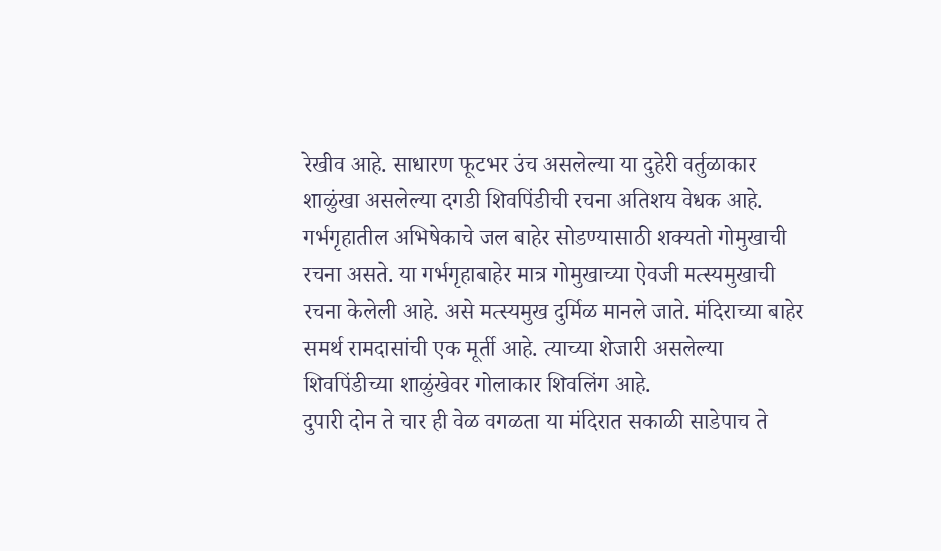रेखीव आहे. साधारण फूटभर उंच असलेल्या या दुहेरी वर्तुळाकार शाळुंखा असलेल्या दगडी शिवपिंडीची रचना अतिशय वेधक आहे. गर्भगृहातील अभिषेकाचे जल बाहेर सोडण्यासाठी शक्यतो गोमुखाची रचना असते. या गर्भगृहाबाहेर मात्र गोमुखाच्या ऐवजी मत्स्यमुखाची रचना केलेली आहे. असे मत्स्यमुख दुर्मिळ मानले जाते. मंदिराच्या बाहेर समर्थ रामदासांची एक मूर्ती आहे. त्याच्या शेजारी असलेल्या शिवपिंडीच्या शाळुंखेवर गोलाकार शिवलिंग आहे.
दुपारी दोन ते चार ही वेळ वगळता या मंदिरात सकाळी साडेपाच ते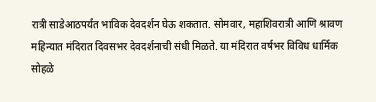रात्री साडेआठपर्यंत भाविक देवदर्शन घेऊ शकतात. सोमवार, महाशिवरात्री आणि श्रावण महिन्यात मंदिरात दिवसभर देवदर्शनाची संधी मिळते. या मंदिरात वर्षभर विविध धार्मिक सोहळे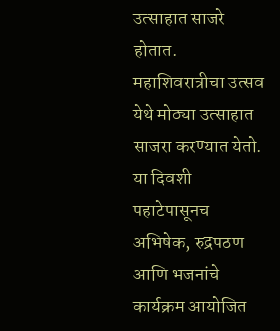उत्साहात साजरे होतात. महाशिवरात्रीचा उत्सव येथे मोठ्या उत्साहात साजरा करण्यात येतो. या दिवशी पहाटेपासूनच अभिषेक, रुद्रपठण आणि भजनांचे कार्यक्रम आयोजित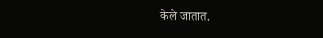केले जातात.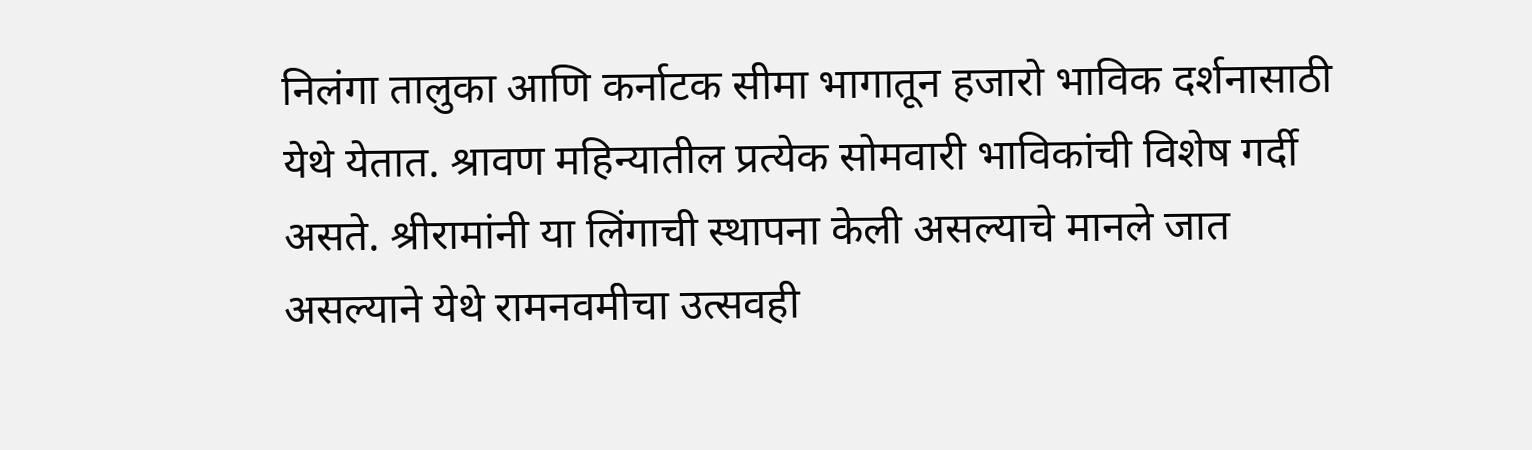निलंगा तालुका आणि कर्नाटक सीमा भागातून हजारो भाविक दर्शनासाठी येथे येतात. श्रावण महिन्यातील प्रत्येक सोमवारी भाविकांची विशेष गर्दी असते. श्रीरामांनी या लिंगाची स्थापना केली असल्याचे मानले जात असल्याने येथे रामनवमीचा उत्सवही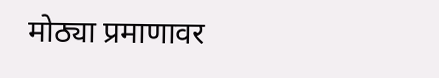मोठ्या प्रमाणावर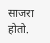साजरा होतो.